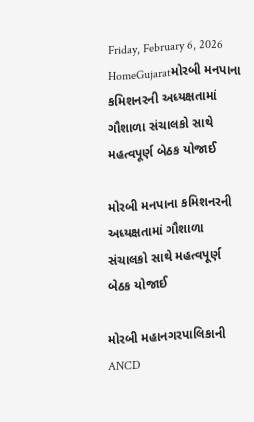Friday, February 6, 2026
HomeGujaratમોરબી મનપાના કમિશનરની અધ્યક્ષતામાં ગૌશાળા સંચાલકો સાથે મહત્વપૂર્ણ બેઠક યોજાઈ

મોરબી મનપાના કમિશનરની અધ્યક્ષતામાં ગૌશાળા સંચાલકો સાથે મહત્વપૂર્ણ બેઠક યોજાઈ

મોરબી મહાનગરપાલિકાની ANCD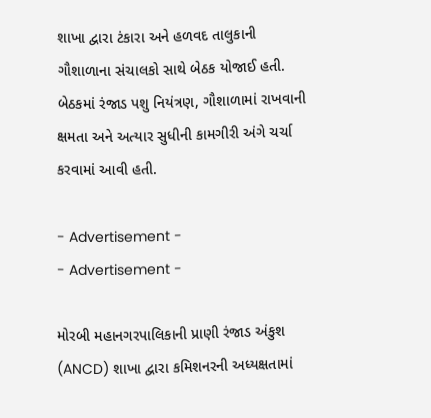શાખા દ્વારા ટંકારા અને હળવદ તાલુકાની ગૌશાળાના સંચાલકો સાથે બેઠક યોજાઈ હતી. બેઠકમાં રંજાડ પશુ નિયંત્રણ, ગૌશાળામાં રાખવાની ક્ષમતા અને અત્યાર સુધીની કામગીરી અંગે ચર્ચા કરવામાં આવી હતી.

- Advertisement -
- Advertisement -

મોરબી મહાનગરપાલિકાની પ્રાણી રંજાડ અંકુશ (ANCD) શાખા દ્વારા કમિશનરની અધ્યક્ષતામાં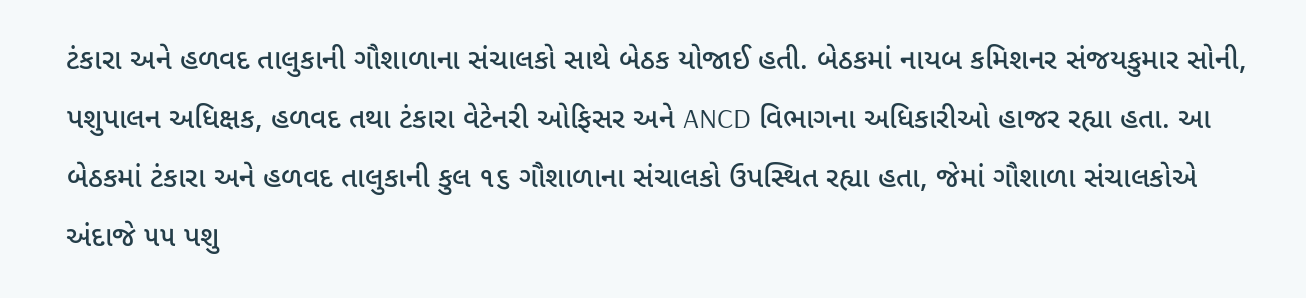ટંકારા અને હળવદ તાલુકાની ગૌશાળાના સંચાલકો સાથે બેઠક યોજાઈ હતી. બેઠકમાં નાયબ કમિશનર સંજયકુમાર સોની, પશુપાલન અધિક્ષક, હળવદ તથા ટંકારા વેટેનરી ઓફિસર અને ANCD વિભાગના અધિકારીઓ હાજર રહ્યા હતા. આ બેઠકમાં ટંકારા અને હળવદ તાલુકાની કુલ ૧૬ ગૌશાળાના સંચાલકો ઉપસ્થિત રહ્યા હતા, જેમાં ગૌશાળા સંચાલકોએ અંદાજે ૫૫ પશુ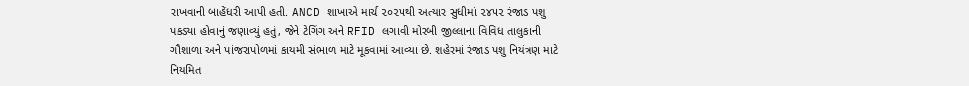રાખવાની બાહેંધરી આપી હતી. ANCD શાખાએ માર્ચ ૨૦૨૫થી અત્યાર સુધીમાં ૨૪૫૨ રંજાડ પશુ પકડ્યા હોવાનું જણાવ્યું હતું, જેને ટેગિંગ અને RFID લગાવી મોરબી જીલ્લાના વિવિધ તાલુકાની ગૌશાળા અને પાંજરાપોળમાં કાયમી સંભાળ માટે મૂકવામાં આવ્યા છે. શહેરમાં રંજાડ પશુ નિયંત્રણ માટે નિયમિત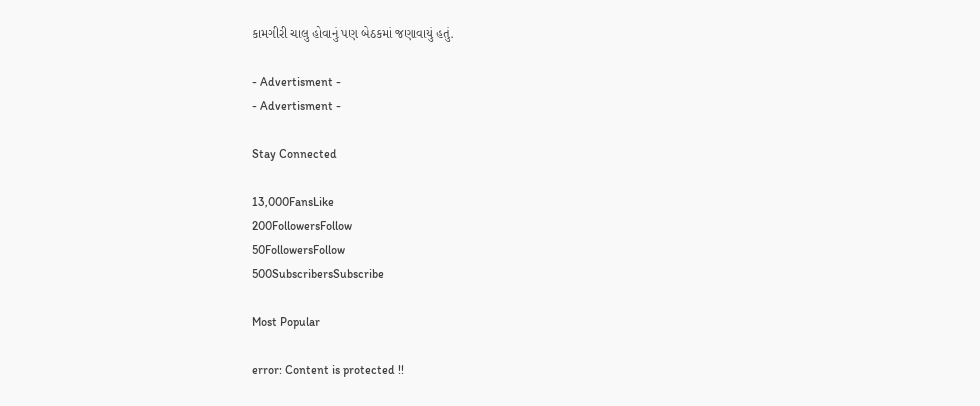કામગીરી ચાલુ હોવાનું પણ બેઠકમાં જણાવાયું હતું.

- Advertisment -
- Advertisment -

Stay Connected

13,000FansLike
200FollowersFollow
50FollowersFollow
500SubscribersSubscribe

Most Popular

error: Content is protected !!